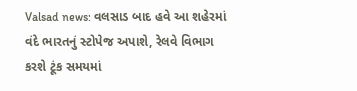Valsad news: વલસાડ બાદ હવે આ શહેરમાં વંદે ભારતનું સ્ટોપેજ અપાશે, રેલવે વિભાગ કરશે ટૂંક સમયમાં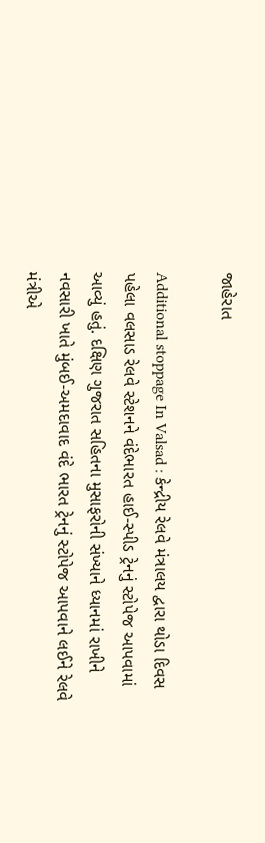જાહેરાત

Additional stoppage In Valsad : કેન્દ્રીય રેલવે મંત્રાલય દ્વારા થોડા દિવસ પહેલા વલસાડ રેલવે સ્ટેશનને વંદેભારત હાઈ-સ્પીડ ટ્રેનનું સ્ટોપેજ આપવામાં આવ્યું હતું. દક્ષિણ ગુજરાત સહિતના મુસાફરોની સંખ્યાને ધ્યાનમાં રાખીને નવસારી ખાતે મુંબઈ-અમદાવાદ વંદે ભારત ટ્રેનનું સ્ટોપેજ આપવાને લઈને રેલવે મંત્રીએ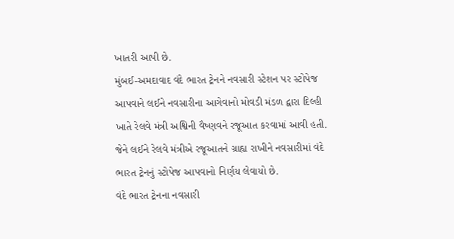ખાતરી આપી છે.
મુંબઈ-અમદાવાદ વંદે ભારત ટ્રેનને નવસારી સ્ટેશન પર સ્ટોપેજ આપવાને લઈને નવસારીના આગેવાનો મોવડી મંડળ દ્વારા દિલ્હી ખાતે રેલવે મંત્રી અશ્વિની વૈષ્ણવને રજૂઆત કરવામાં આવી હતી. જેને લઈને રેલવે મંત્રીએ રજૂઆતને ગ્રાહ્ય રાખીને નવસારીમાં વંદે ભારત ટ્રેનનું સ્ટોપેજ આપવાનો નિર્ણય લેવાયો છે.
વંદે ભારત ટ્રેનના નવસારી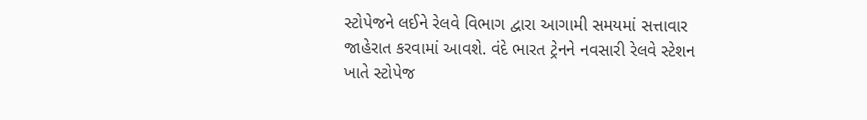સ્ટોપેજને લઈને રેલવે વિભાગ દ્વારા આગામી સમયમાં સત્તાવાર જાહેરાત કરવામાં આવશે. વંદે ભારત ટ્રેનને નવસારી રેલવે સ્ટેશન ખાતે સ્ટોપેજ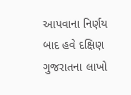આપવાના નિર્ણય બાદ હવે દક્ષિણ ગુજરાતના લાખો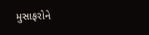મુસાફરોને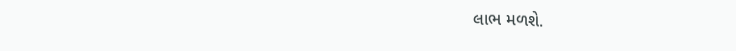લાભ મળશે.